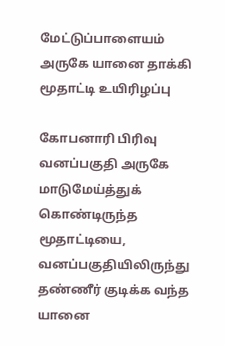மேட்டுப்பாளையம் அருகே யானை தாக்கி மூதாட்டி உயிரிழப்பு

கோபனாரி பிரிவு வனப்பகுதி அருகே மாடுமேய்த்துக் கொண்டிருந்த மூதாட்டியை, வனப்பகுதியிலிருந்து தண்ணீர் குடிக்க வந்த யானை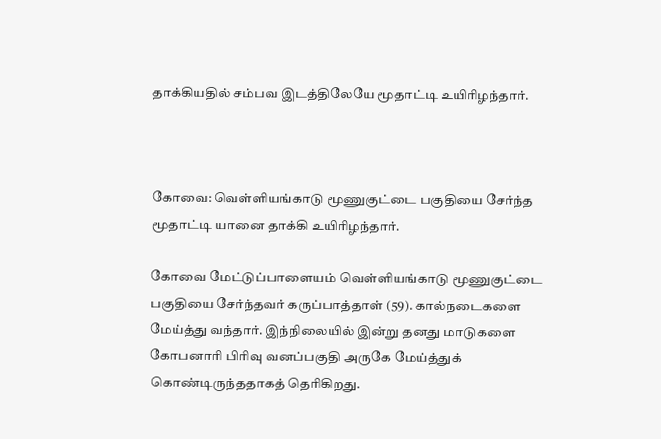தாக்கியதில் சம்பவ இடத்திலேயே மூதாட்டி உயிரிழந்தார்.



கோவை: வெள்ளியங்காடு மூணுகுட்டை பகுதியை சேர்ந்த மூதாட்டி யானை தாக்கி உயிரிழந்தார்.

கோவை மேட்டுப்பாளையம் வெள்ளியங்காடு மூணுகுட்டை பகுதியை சேர்ந்தவர் கருப்பாத்தாள் (59). கால்நடைகளை மேய்த்து வந்தார். இந்நிலையில் இன்று தனது மாடுகளை கோபனாரி பிரிவு வனப்பகுதி அருகே மேய்த்துக் கொண்டிருந்ததாகத் தெரிகிறது.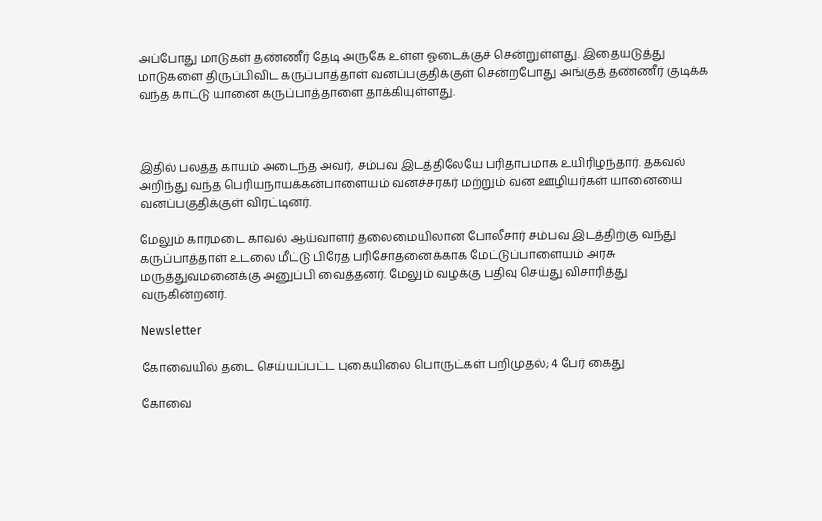அப்போது மாடுகள் தண்ணீர் தேடி அருகே உள்ள ஓடைக்குச் சென்றுள்ளது. இதையடுத்து மாடுகளை திருப்பிவிட கருப்பாத்தாள் வனப்பகுதிக்குள் சென்றபோது அங்குத் தண்ணீர் குடிக்க வந்த காட்டு யானை கருப்பாத்தாளை தாக்கியுள்ளது.



இதில் பலத்த காயம் அடைந்த அவர், சம்பவ இடத்திலேயே பரிதாபமாக உயிரிழந்தார். தகவல் அறிந்து வந்த பெரியநாயக்கன்பாளையம் வனச்சரகர் மற்றும் வன ஊழியர்கள் யானையை வனப்பகுதிக்குள் விரட்டினர்.

மேலும் காரமடை காவல் ஆய்வாளர் தலைமையிலான போலீசார் சம்பவ இடத்திற்கு வந்து கருப்பாத்தாள் உடலை மீட்டு பிரேத பரிசோதனைக்காக மேட்டுப்பாளையம் அரசு மருத்துவமனைக்கு அனுப்பி வைத்தனர். மேலும் வழக்கு பதிவு செய்து விசாரித்து வருகின்றனர்.

Newsletter

கோவையில் தடை செய்யப்பட்ட புகையிலை பொருட்கள் பறிமுதல்; 4 பேர் கைது

கோவை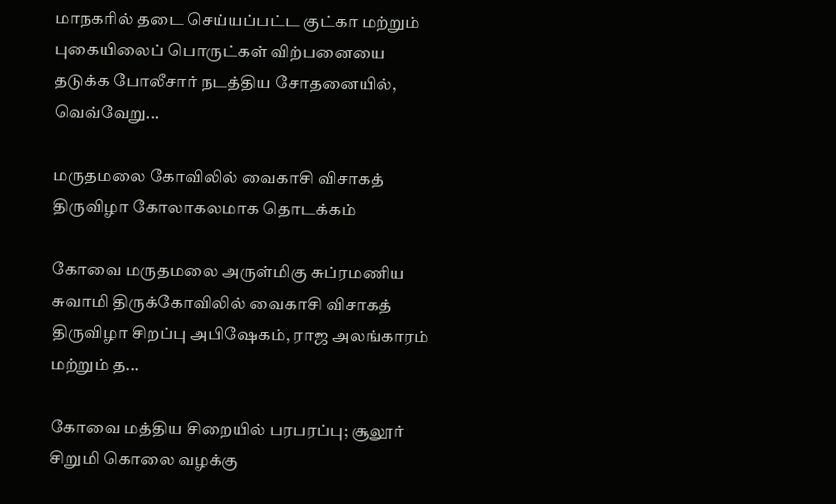மாநகரில் தடை செய்யப்பட்ட குட்கா மற்றும் புகையிலைப் பொருட்கள் விற்பனையை தடுக்க போலீசார் நடத்திய சோதனையில், வெவ்வேறு...

மருதமலை கோவிலில் வைகாசி விசாகத் திருவிழா கோலாகலமாக தொடக்கம்

கோவை மருதமலை அருள்மிகு சுப்ரமணிய சுவாமி திருக்கோவிலில் வைகாசி விசாகத் திருவிழா சிறப்பு அபிஷேகம், ராஜ அலங்காரம் மற்றும் த...

கோவை மத்திய சிறையில் பரபரப்பு; சூலூர் சிறுமி கொலை வழக்கு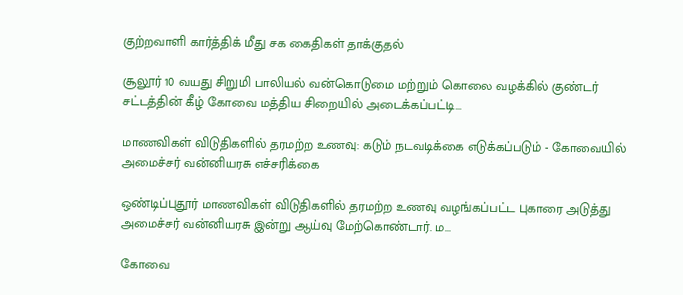குற்றவாளி கார்த்திக் மீது சக கைதிகள் தாக்குதல்

சூலூர் 10 வயது சிறுமி பாலியல் வன்கொடுமை மற்றும் கொலை வழக்கில் குண்டர் சட்டத்தின் கீழ் கோவை மத்திய சிறையில் அடைக்கப்பட்டி...

மாணவிகள் விடுதிகளில் தரமற்ற உணவு: கடும் நடவடிக்கை எடுக்கப்படும் - கோவையில் அமைச்சர் வன்னியரசு எச்சரிக்கை

ஒண்டிப்புதூர் மாணவிகள் விடுதிகளில் தரமற்ற உணவு வழங்கப்பட்ட புகாரை அடுத்து அமைச்சர் வன்னியரசு இன்று ஆய்வு மேற்கொண்டார். ம...

கோவை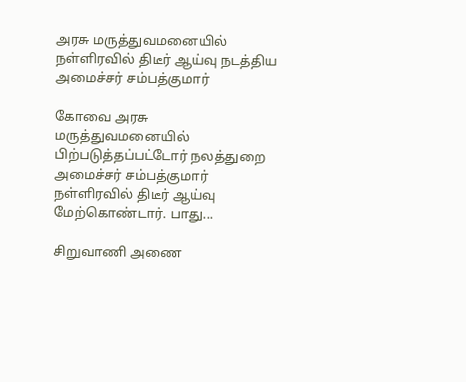அரசு மருத்துவமனையில் நள்ளிரவில் திடீர் ஆய்வு நடத்திய அமைச்சர் சம்பத்குமார்

கோவை அரசு மருத்துவமனையில் பிற்படுத்தப்பட்டோர் நலத்துறை அமைச்சர் சம்பத்குமார் நள்ளிரவில் திடீர் ஆய்வு மேற்கொண்டார். பாது...

சிறுவாணி அணை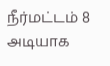நீர்மட்டம் 8 அடியாக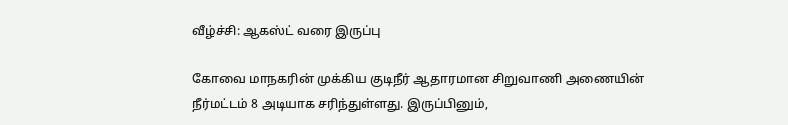வீழ்ச்சி: ஆகஸ்ட் வரை இருப்பு

கோவை மாநகரின் முக்கிய குடிநீர் ஆதாரமான சிறுவாணி அணையின் நீர்மட்டம் 8 அடியாக சரிந்துள்ளது. இருப்பினும்,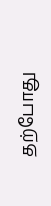தற்போது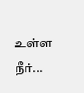உள்ள நீர்...